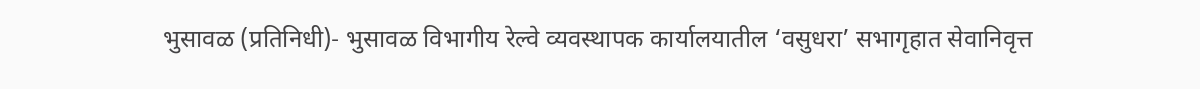भुसावळ (प्रतिनिधी)- भुसावळ विभागीय रेल्वे व्यवस्थापक कार्यालयातील ‘वसुधरा’ सभागृहात सेवानिवृत्त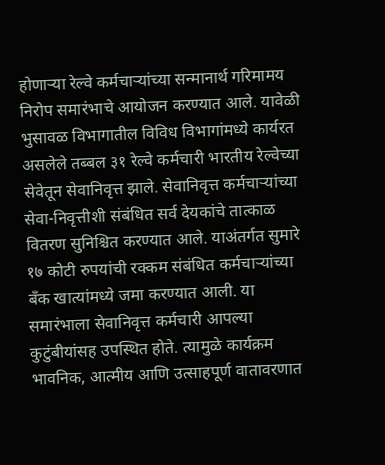होणाऱ्या रेल्वे कर्मचाऱ्यांच्या सन्मानार्थ गरिमामय निरोप समारंभाचे आयोजन करण्यात आले. यावेळी भुसावळ विभागातील विविध विभागांमध्ये कार्यरत असलेले तब्बल ३१ रेल्वे कर्मचारी भारतीय रेल्वेच्या सेवेतून सेवानिवृत्त झाले. सेवानिवृत्त कर्मचाऱ्यांच्या सेवा-निवृत्तीशी संबंधित सर्व देयकांचे तात्काळ वितरण सुनिश्चित करण्यात आले. याअंतर्गत सुमारे १७ कोटी रुपयांची रक्कम संबंधित कर्मचाऱ्यांच्या बँक खात्यांमध्ये जमा करण्यात आली. या समारंभाला सेवानिवृत्त कर्मचारी आपल्या कुटुंबीयांसह उपस्थित होते. त्यामुळे कार्यक्रम भावनिक, आत्मीय आणि उत्साहपूर्ण वातावरणात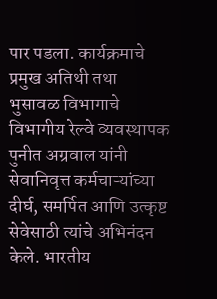पार पडला. कार्यक्रमाचे प्रमुख अतिथी तथा भुसावळ विभागाचे विभागीय रेल्वे व्यवस्थापक पुनीत अग्रवाल यांनी सेवानिवृत्त कर्मचाऱ्यांच्या दीर्घ, समर्पित आणि उत्कृष्ट सेवेसाठी त्यांचे अभिनंदन केले. भारतीय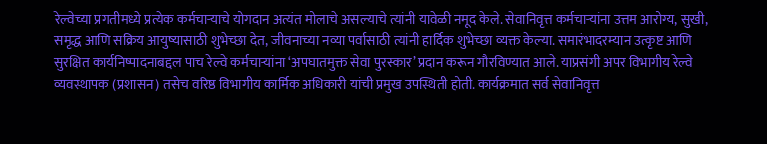रेल्वेच्या प्रगतीमध्ये प्रत्येक कर्मचाऱ्याचे योगदान अत्यंत मोलाचे असल्याचे त्यांनी यावेळी नमूद केले. सेवानिवृत्त कर्मचाऱ्यांना उत्तम आरोग्य, सुखी, समृद्ध आणि सक्रिय आयुष्यासाठी शुभेच्छा देत, जीवनाच्या नव्या पर्वासाठी त्यांनी हार्दिक शुभेच्छा व्यक्त केल्या. समारंभादरम्यान उत्कृष्ट आणि सुरक्षित कार्यनिष्पादनाबद्दल पाच रेल्वे कर्मचाऱ्यांना ‘अपघातमुक्त सेवा पुरस्कार’ प्रदान करून गौरविण्यात आले. याप्रसंगी अपर विभागीय रेल्वे व्यवस्थापक (प्रशासन) तसेच वरिष्ठ विभागीय कार्मिक अधिकारी यांची प्रमुख उपस्थिती होती. कार्यक्रमात सर्व सेवानिवृत्त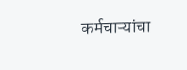कर्मचाऱ्यांचा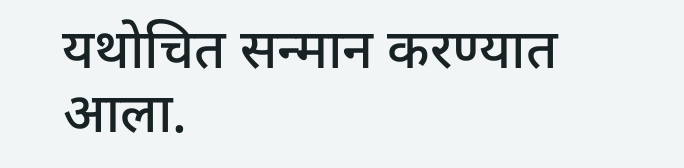यथोचित सन्मान करण्यात आला.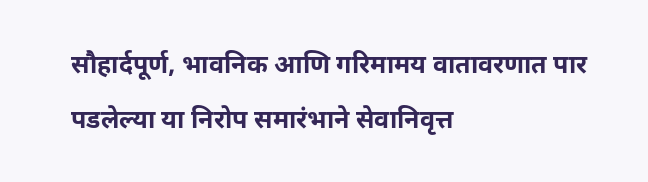सौहार्दपूर्ण, भावनिक आणि गरिमामय वातावरणात पार पडलेल्या या निरोप समारंभाने सेवानिवृत्त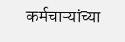कर्मचाऱ्यांच्या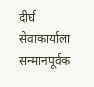दीर्घ सेवाकार्याला सन्मानपूर्वक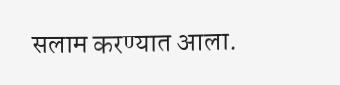सलाम करण्यात आला.